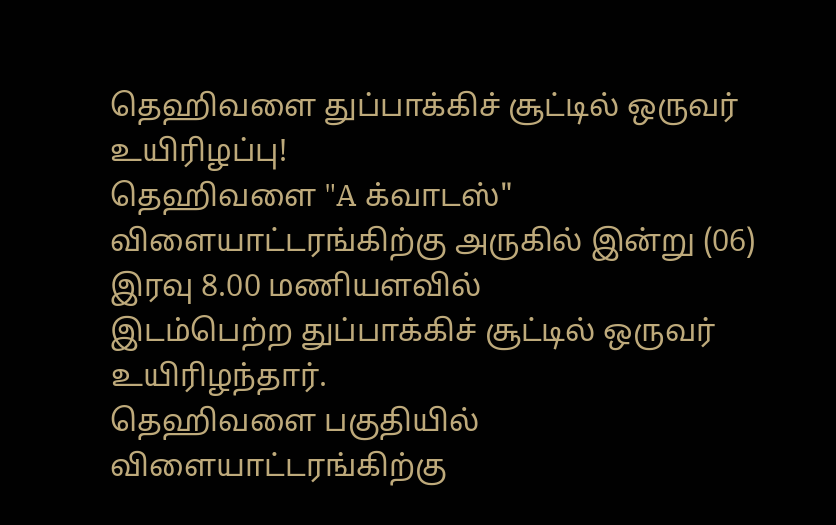தெஹிவளை துப்பாக்கிச் சூட்டில் ஒருவர் உயிரிழப்பு!
தெஹிவளை "A க்வாடஸ்" விளையாட்டரங்கிற்கு அருகில் இன்று (06) இரவு 8.00 மணியளவில்
இடம்பெற்ற துப்பாக்கிச் சூட்டில் ஒருவர் உயிரிழந்தார்.
தெஹிவளை பகுதியில் விளையாட்டரங்கிற்கு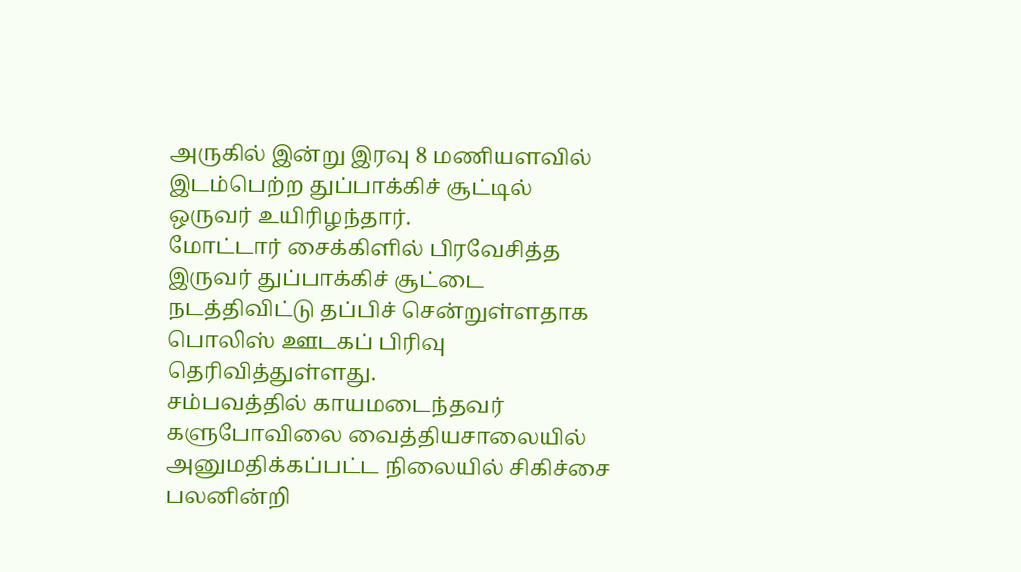அருகில் இன்று இரவு 8 மணியளவில் இடம்பெற்ற துப்பாக்கிச் சூட்டில் ஒருவர் உயிரிழந்தார்.
மோட்டார் சைக்கிளில் பிரவேசித்த இருவர் துப்பாக்கிச் சூட்டை நடத்திவிட்டு தப்பிச் சென்றுள்ளதாக பொலிஸ் ஊடகப் பிரிவு தெரிவித்துள்ளது.
சம்பவத்தில் காயமடைந்தவர் களுபோவிலை வைத்தியசாலையில் அனுமதிக்கப்பட்ட நிலையில் சிகிச்சை பலனின்றி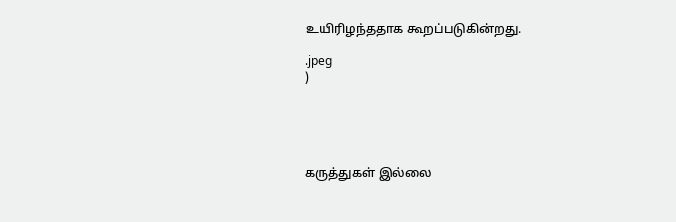உயிரிழந்ததாக கூறப்படுகின்றது.

.jpeg
)





கருத்துகள் இல்லை